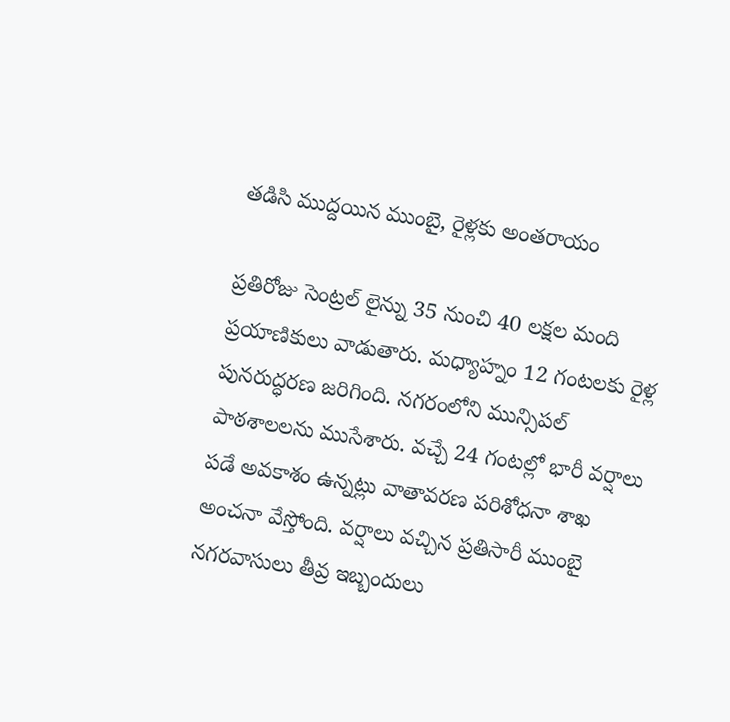తడిసి ముద్దయిన ముంబై, రైళ్లకు అంతరాయం

ప్రతిరోజు సెంట్రల్ లైన్ను 35 నుంచి 40 లక్షల మంది ప్రయాణికులు వాడుతారు. మధ్యాహ్నం 12 గంటలకు రైళ్ల పునరుద్ధరణ జరిగింది. నగరంలోని మున్సిపల్ పాఠశాలలను ముసేశారు. వచ్చే 24 గంటల్లో భారీ వర్షాలు పడే అవకాశం ఉన్నట్లు వాతావరణ పరిశోధనా శాఖ అంచనా వేస్తోంది. వర్షాలు వచ్చిన ప్రతిసారీ ముంబై నగరవాసులు తీవ్ర ఇబ్బందులు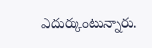ఎదుర్కుంటున్నారు.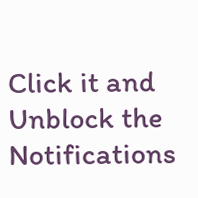Click it and Unblock the Notifications